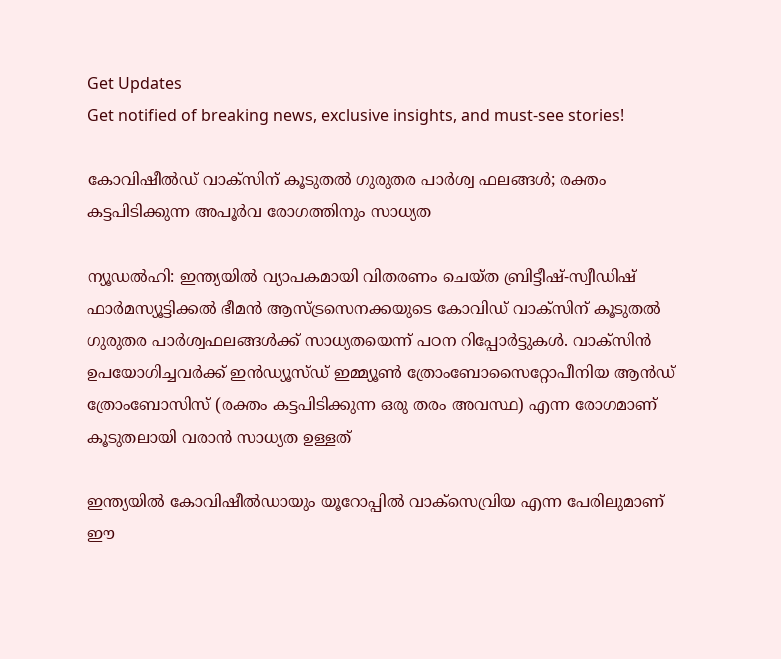Get Updates
Get notified of breaking news, exclusive insights, and must-see stories!

കോവിഷീൽഡ് വാക്‌സിന് കൂടുതൽ ഗുരുതര പാർശ്വ ഫലങ്ങൾ; രക്തം കട്ടപിടിക്കുന്ന അപൂർവ രോഗത്തിനും സാധ്യത

ന്യൂഡൽഹി: ഇന്ത്യയിൽ വ്യാപകമായി വിതരണം ചെയ്‌ത ബ്രിട്ടീഷ്-സ്വീഡിഷ് ഫാർമസ്യൂട്ടിക്കൽ ഭീമൻ ആസ്ട്രസെനക്കയുടെ കോവിഡ് വാക്‌സിന് കൂടുതൽ ഗുരുതര പാർശ്വഫലങ്ങൾക്ക് സാധ്യതയെന്ന് പഠന റിപ്പോർട്ടുകൾ. വാക്‌സിൻ ഉപയോഗിച്ചവർക്ക് ഇൻഡ്യൂസ്ഡ് ഇമ്മ്യൂൺ ത്രോംബോസൈറ്റോപീനിയ ആൻഡ് ത്രോംബോസിസ് (രക്തം കട്ടപിടിക്കുന്ന ഒരു തരം അവസ്ഥ) എന്ന രോഗമാണ് കൂടുതലായി വരാൻ സാധ്യത ഉള്ളത്

ഇന്ത്യയിൽ കോവിഷീൽഡായും യൂറോപ്പിൽ വാക്‌സെവ്രിയ എന്ന പേരിലുമാണ് ഈ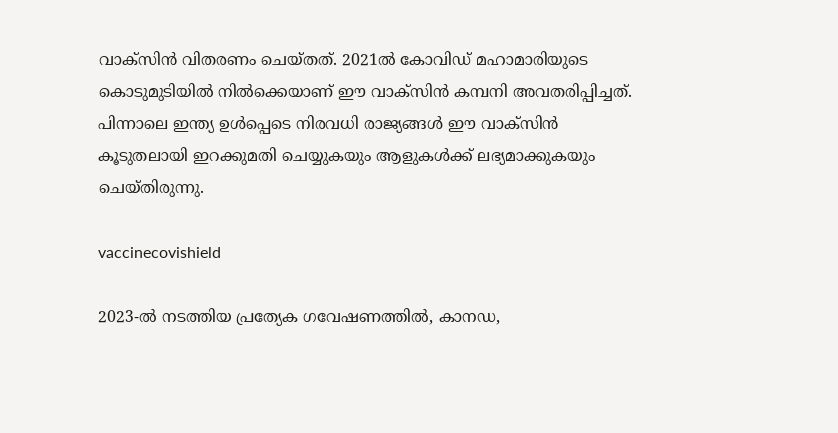വാക്‌സിൻ വിതരണം ചെയ്‌തത്‌. 2021ൽ കോവിഡ് മഹാമാരിയുടെ കൊടുമുടിയിൽ നിൽക്കെയാണ് ഈ വാക്‌സിൻ കമ്പനി അവതരിപ്പിച്ചത്. പിന്നാലെ ഇന്ത്യ ഉൾപ്പെടെ നിരവധി രാജ്യങ്ങൾ ഈ വാക്‌സിൻ കൂടുതലായി ഇറക്കുമതി ചെയ്യുകയും ആളുകൾക്ക് ലഭ്യമാക്കുകയും ചെയ്‌തിരുന്നു.

vaccinecovishield

2023-ൽ നടത്തിയ പ്രത്യേക ഗവേഷണത്തിൽ, കാനഡ,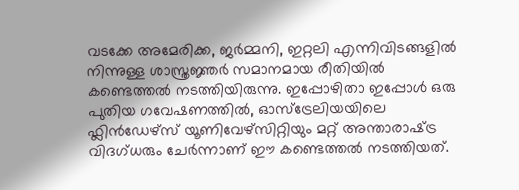വടക്കേ അമേരിക്ക, ജർമ്മനി, ഇറ്റലി എന്നിവിടങ്ങളിൽ നിന്നുള്ള ശാസ്ത്രജ്ഞർ സമാനമായ രീതിയിൽ കണ്ടെത്തൽ നടത്തിയിരുന്നു. ഇപ്പോഴിതാ ഇപ്പോൾ ഒരു പുതിയ ഗവേഷണത്തിൽ, ഓസ്‌ട്രേലിയയിലെ ഫ്ലിൻഡേഴ്‌സ് യൂണിവേഴ്‌സിറ്റിയും മറ്റ് അന്താരാഷ്‌ട്ര വിദഗ്‌ധരും ചേർന്നാണ് ഈ കണ്ടെത്തൽ നടത്തിയത്.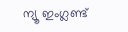ന്യൂ ഇംഗ്ലണ്ട്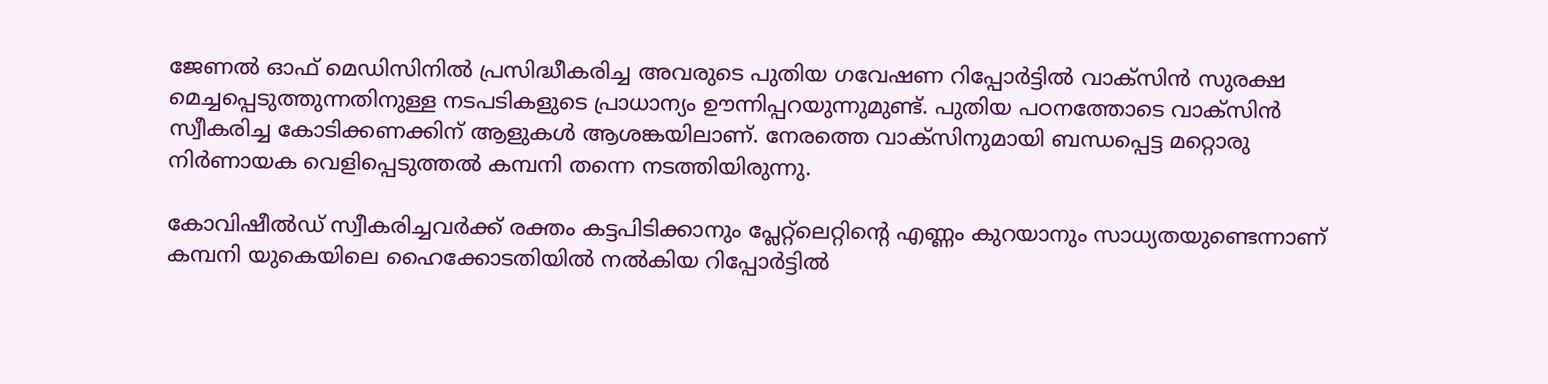ജേണൽ ഓഫ് മെഡിസിനിൽ പ്രസിദ്ധീകരിച്ച അവരുടെ പുതിയ ഗവേഷണ റിപ്പോർട്ടിൽ വാക്‌സിൻ സുരക്ഷ മെച്ചപ്പെടുത്തുന്നതിനുള്ള നടപടികളുടെ പ്രാധാന്യം ഊന്നിപ്പറയുന്നുമുണ്ട്. പുതിയ പഠനത്തോടെ വാക്‌സിൻ സ്വീകരിച്ച കോടിക്കണക്കിന് ആളുകൾ ആശങ്കയിലാണ്. നേരത്തെ വാക്‌സിനുമായി ബന്ധപ്പെട്ട മറ്റൊരു നിർണായക വെളിപ്പെടുത്തൽ കമ്പനി തന്നെ നടത്തിയിരുന്നു.

കോവിഷീല്‍ഡ് സ്വീകരിച്ചവർക്ക് രക്തം കട്ടപിടിക്കാനും പ്ലേറ്റ്‌ലെറ്റിന്റെ എണ്ണം കുറയാനും സാധ്യതയുണ്ടെന്നാണ് കമ്പനി യുകെയിലെ ഹൈക്കോടതിയിൽ നൽകിയ റിപ്പോർട്ടിൽ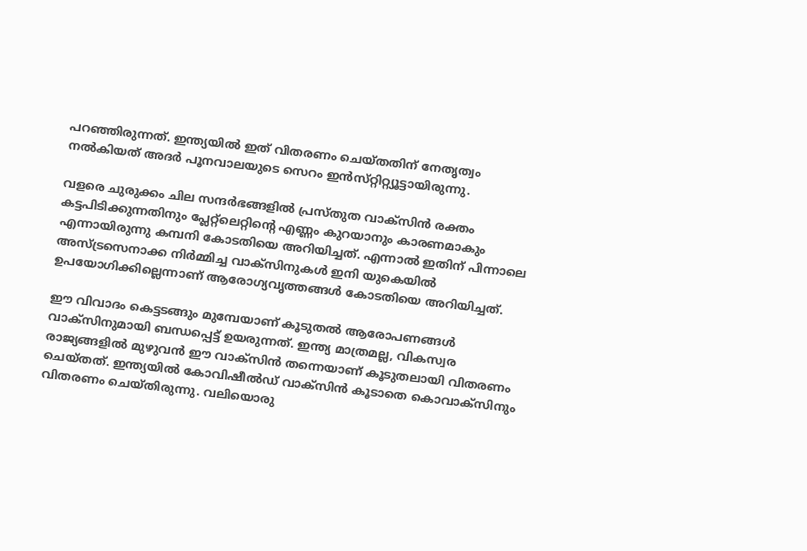പറഞ്ഞിരുന്നത്. ഇന്ത്യയിൽ ഇത് വിതരണം ചെയ്‌തതിന് നേതൃത്വം നൽകിയത് അദർ പൂനവാലയുടെ സെറം ഇന്‍സ്‌റ്റിറ്റ്യൂട്ടായിരുന്നു.

വളരെ ചുരുക്കം ചില സന്ദർഭങ്ങളിൽ പ്രസ്‌തുത വാക്‌സിൻ രക്തം കട്ടപിടിക്കുന്നതിനും പ്ലേറ്റ്‌ലെറ്റിന്റെ എണ്ണം കുറയാനും കാരണമാകും എന്നായിരുന്നു കമ്പനി കോടതിയെ അറിയിച്ചത്. എന്നാൽ ഇതിന് പിന്നാലെ അസ്ട്രസെനാക്ക നിര്‍മ്മിച്ച വാക്‌സിനുകള്‍ ഇനി യുകെയില്‍ ഉപയോഗിക്കില്ലെന്നാണ് ആരോഗ്യവൃത്തങ്ങള്‍ കോടതിയെ അറിയിച്ചത്.

ഈ വിവാദം കെട്ടടങ്ങും മുമ്പേയാണ് കൂടുതൽ ആരോപണങ്ങൾ വാക്‌സിനുമായി ബന്ധപ്പെട്ട് ഉയരുന്നത്. ഇന്ത്യ മാത്രമല്ല, വികസ്വര രാജ്യങ്ങളിൽ മുഴുവൻ ഈ വാക്‌സിൻ തന്നെയാണ് കൂടുതലായി വിതരണം ചെയ്‌തത്‌. ഇന്ത്യയിൽ കോവിഷീൽഡ്‌ വാക്‌സിൻ കൂടാതെ കൊവാക്‌സിനും വിതരണം ചെയ്‌തിരുന്നു. വലിയൊരു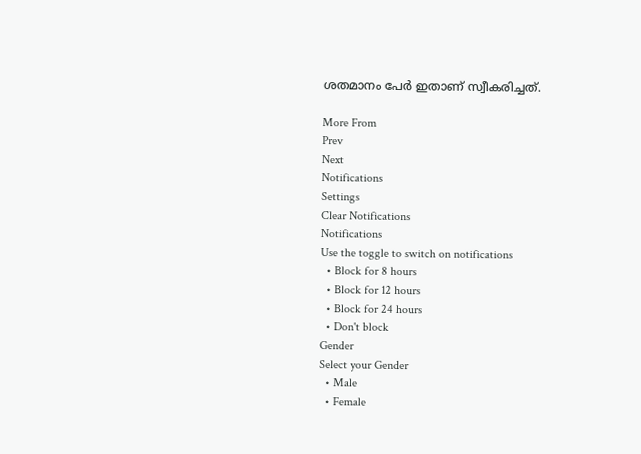ശതമാനം പേർ ഇതാണ് സ്വീകരിച്ചത്.

More From
Prev
Next
Notifications
Settings
Clear Notifications
Notifications
Use the toggle to switch on notifications
  • Block for 8 hours
  • Block for 12 hours
  • Block for 24 hours
  • Don't block
Gender
Select your Gender
  • Male
  • Female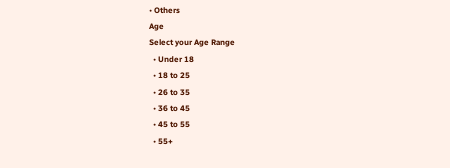• Others
Age
Select your Age Range
  • Under 18
  • 18 to 25
  • 26 to 35
  • 36 to 45
  • 45 to 55
  • 55+